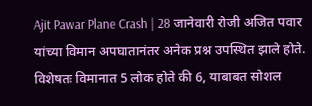Ajit Pawar Plane Crash | 28 जानेवारी रोजी अजित पवार यांच्या विमान अपघातानंतर अनेक प्रश्न उपस्थित झाले होते. विशेषतः विमानात 5 लोक होते की 6, याबाबत सोशल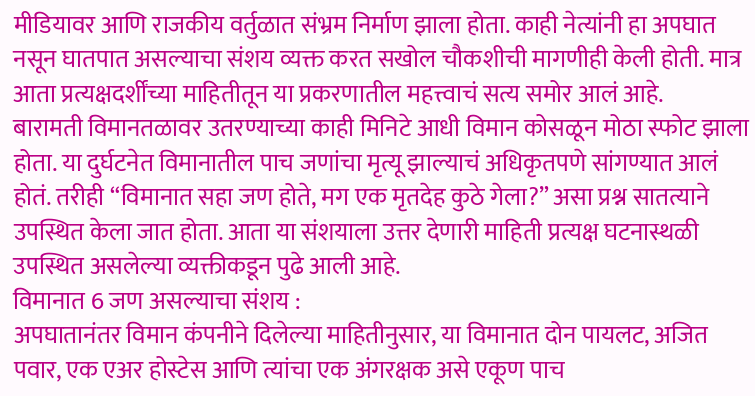मीडियावर आणि राजकीय वर्तुळात संभ्रम निर्माण झाला होता. काही नेत्यांनी हा अपघात नसून घातपात असल्याचा संशय व्यक्त करत सखोल चौकशीची मागणीही केली होती. मात्र आता प्रत्यक्षदर्शींच्या माहितीतून या प्रकरणातील महत्त्वाचं सत्य समोर आलं आहे.
बारामती विमानतळावर उतरण्याच्या काही मिनिटे आधी विमान कोसळून मोठा स्फोट झाला होता. या दुर्घटनेत विमानातील पाच जणांचा मृत्यू झाल्याचं अधिकृतपणे सांगण्यात आलं होतं. तरीही “विमानात सहा जण होते, मग एक मृतदेह कुठे गेला?” असा प्रश्न सातत्याने उपस्थित केला जात होता. आता या संशयाला उत्तर देणारी माहिती प्रत्यक्ष घटनास्थळी उपस्थित असलेल्या व्यक्तीकडून पुढे आली आहे.
विमानात 6 जण असल्याचा संशय :
अपघातानंतर विमान कंपनीने दिलेल्या माहितीनुसार, या विमानात दोन पायलट, अजित पवार, एक एअर होस्टेस आणि त्यांचा एक अंगरक्षक असे एकूण पाच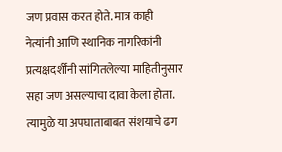जण प्रवास करत होते. मात्र काही नेत्यांनी आणि स्थानिक नागरिकांनी प्रत्यक्षदर्शींनी सांगितलेल्या माहितीनुसार सहा जण असल्याचा दावा केला होता. त्यामुळे या अपघाताबाबत संशयाचे ढग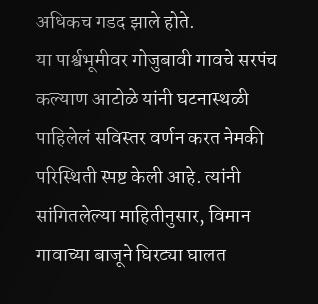अधिकच गडद झाले होते.
या पार्श्वभूमीवर गोजुबावी गावचे सरपंच कल्याण आटोळे यांनी घटनास्थळी पाहिलेलं सविस्तर वर्णन करत नेमकी परिस्थिती स्पष्ट केली आहे. त्यांनी सांगितलेल्या माहितीनुसार, विमान गावाच्या बाजूने घिरट्या घालत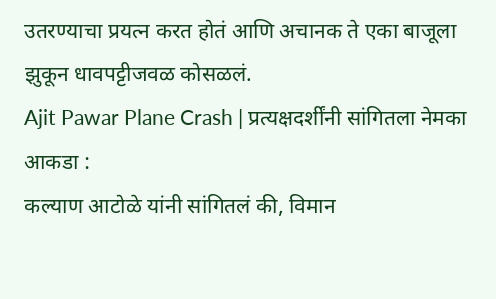उतरण्याचा प्रयत्न करत होतं आणि अचानक ते एका बाजूला झुकून धावपट्टीजवळ कोसळलं.
Ajit Pawar Plane Crash | प्रत्यक्षदर्शींनी सांगितला नेमका आकडा :
कल्याण आटोळे यांनी सांगितलं की, विमान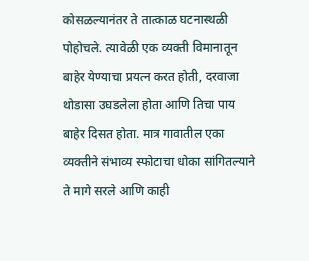कोसळल्यानंतर ते तात्काळ घटनास्थळी पोहोचले. त्यावेळी एक व्यक्ती विमानातून बाहेर येण्याचा प्रयत्न करत होती, दरवाजा थोडासा उघडलेला होता आणि तिचा पाय बाहेर दिसत होता. मात्र गावातील एका व्यक्तीने संभाव्य स्फोटाचा धोका सांगितल्याने ते मागे सरले आणि काही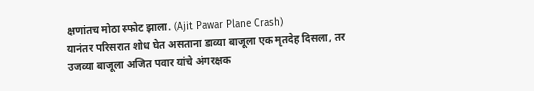क्षणांतच मोठा स्फोट झाला. (Ajit Pawar Plane Crash)
यानंतर परिसरात शोध घेत असताना डाव्या बाजूला एक मृतदेह दिसला, तर उजव्या बाजूला अजित पवार यांचे अंगरक्षक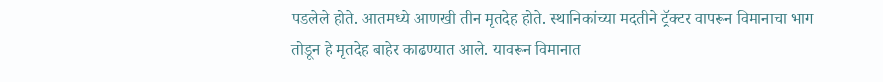पडलेले होते. आतमध्ये आणखी तीन मृतदेह होते. स्थानिकांच्या मदतीने ट्रॅक्टर वापरून विमानाचा भाग तोडून हे मृतदेह बाहेर काढण्यात आले. यावरून विमानात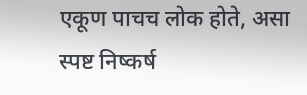एकूण पाचच लोक होते, असा स्पष्ट निष्कर्ष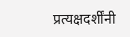प्रत्यक्षदर्शींनी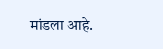मांडला आहे.